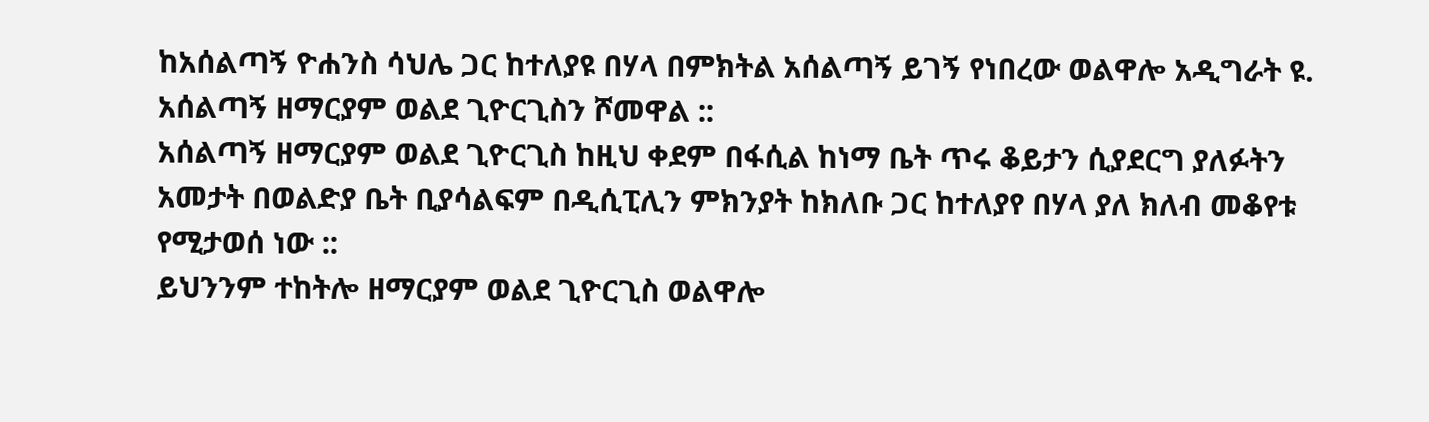ከአሰልጣኝ ዮሐንስ ሳህሌ ጋር ከተለያዩ በሃላ በምክትል አሰልጣኝ ይገኝ የነበረው ወልዋሎ አዲግራት ዩ. አሰልጣኝ ዘማርያም ወልደ ጊዮርጊስን ሾመዋል ::
አሰልጣኝ ዘማርያም ወልደ ጊዮርጊስ ከዚህ ቀደም በፋሲል ከነማ ቤት ጥሩ ቆይታን ሲያደርግ ያለፉትን አመታት በወልድያ ቤት ቢያሳልፍም በዲሲፒሊን ምክንያት ከክለቡ ጋር ከተለያየ በሃላ ያለ ክለብ መቆየቱ የሚታወሰ ነው ::
ይህንንም ተከትሎ ዘማርያም ወልደ ጊዮርጊስ ወልዋሎ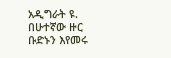አዲግራት ዩ. በሁተኛው ዙር ቡድኑን እየመሩ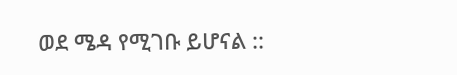ወደ ሜዳ የሚገቡ ይሆናል ::